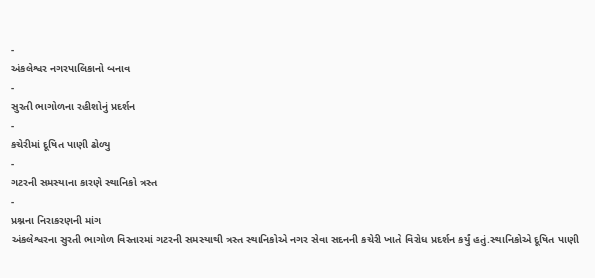-
અંકલેશ્વર નગરપાલિકાનો બનાવ
-
સુરતી ભાગોળના રહીશોનું પ્રદર્શન
-
કચેરીમાં દૂષિત પાણી ઢોળ્યુ
-
ગટરની સમસ્યાના કારણે સ્થાનિકો ત્રસ્ત
-
પ્રશ્નના નિરાકરણની માંગ
અંકલેશ્વરના સુરતી ભાગોળ વિસ્તારમાં ગટરની સમસ્યાથી ત્રસ્ત સ્થાનિકોએ નગર સેવા સદનની કચેરી ખાતે વિરોધ પ્રદર્શન કર્યું હતું.સ્થાનિકોએ દૂષિત પાણી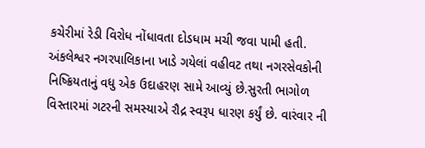કચેરીમાં રેડી વિરોધ નોંધાવતા દોડધામ મચી જવા પામી હતી.
અંકલેશ્વર નગરપાલિકાના ખાડે ગયેલાં વહીવટ તથા નગરસેવકોની નિષ્ક્રિયતાનું વધુ એક ઉદાહરણ સામે આવ્યું છે.સુરતી ભાગોળ વિસ્તારમાં ગટરની સમસ્યાએ રૌદ્ર સ્વરૂપ ધારણ કર્યું છે. વારંવાર ની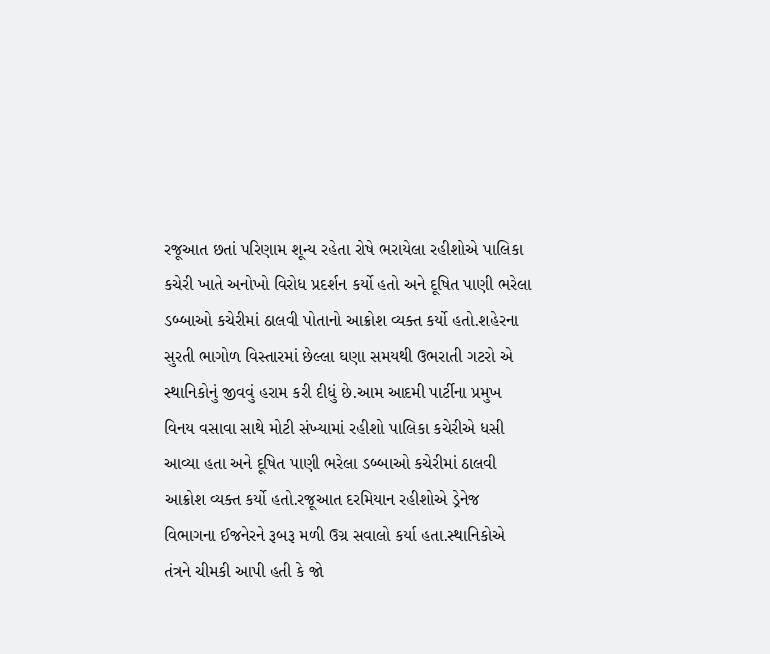રજૂઆત છતાં પરિણામ શૂન્ય રહેતા રોષે ભરાયેલા રહીશોએ પાલિકા કચેરી ખાતે અનોખો વિરોધ પ્રદર્શન કર્યો હતો અને દૂષિત પાણી ભરેલા ડબ્બાઓ કચેરીમાં ઠાલવી પોતાનો આક્રોશ વ્યક્ત કર્યો હતો.શહેરના સુરતી ભાગોળ વિસ્તારમાં છેલ્લા ઘણા સમયથી ઉભરાતી ગટરો એ સ્થાનિકોનું જીવવું હરામ કરી દીધું છે.આમ આદમી પાર્ટીના પ્રમુખ વિનય વસાવા સાથે મોટી સંખ્યામાં રહીશો પાલિકા કચેરીએ ધસી આવ્યા હતા અને દૂષિત પાણી ભરેલા ડબ્બાઓ કચેરીમાં ઠાલવી આક્રોશ વ્યક્ત કર્યો હતો.રજૂઆત દરમિયાન રહીશોએ ડ્રેનેજ વિભાગના ઈજનેરને રૂબરૂ મળી ઉગ્ર સવાલો કર્યા હતા.સ્થાનિકોએ તંત્રને ચીમકી આપી હતી કે જો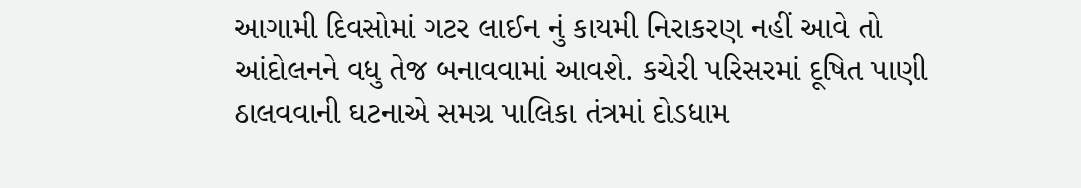આગામી દિવસોમાં ગટર લાઈન નું કાયમી નિરાકરણ નહીં આવે તો આંદોલનને વધુ તેજ બનાવવામાં આવશે. કચેરી પરિસરમાં દૂષિત પાણી ઠાલવવાની ઘટનાએ સમગ્ર પાલિકા તંત્રમાં દોડધામ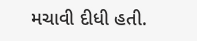મચાવી દીધી હતી.